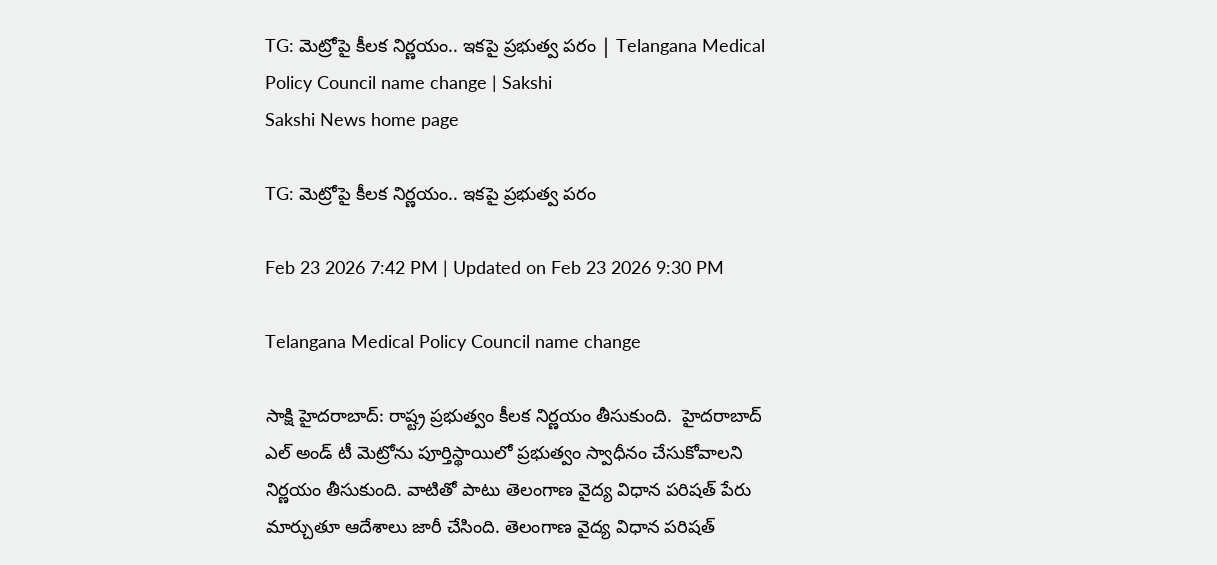TG: మెట్రోపై కీలక నిర్ణయం.. ఇకపై ప్రభుత్వ పరం | Telangana Medical Policy Council name change | Sakshi
Sakshi News home page

TG: మెట్రోపై కీలక నిర్ణయం.. ఇకపై ప్రభుత్వ పరం

Feb 23 2026 7:42 PM | Updated on Feb 23 2026 9:30 PM

Telangana Medical Policy Council name change

సాక్షి హైదరాబాద్: రాష్ట్ర ప్రభుత్వం కీలక నిర్ణయం తీసుకుంది.  హైదరాబాద్ ఎల్‌ అండ్‌ టీ మెట్రోను పూర్తిస్థాయిలో ప్రభుత్వం స్వాధీనం చేసుకోవాలని నిర్ణయం తీసుకుంది. వాటితో పాటు తెలంగాణ వైద్య విధాన పరిష‍త్ పేరు మార్చుతూ ఆదేశాలు జారీ చేసింది. తెలంగాణ వైద్య విధాన పరిషత్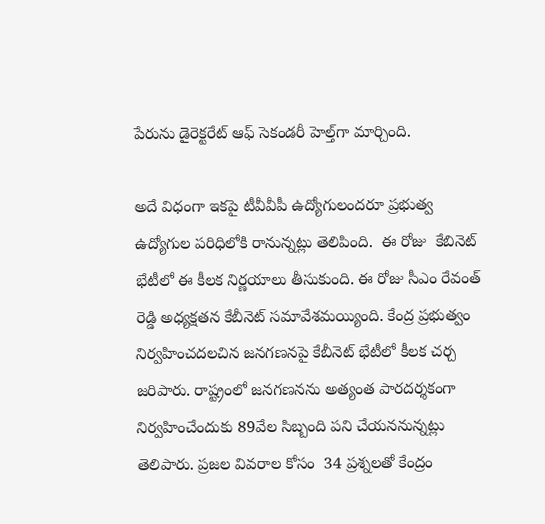పేరును డైరెక్టరేట్‌ ఆఫ్ సెకండరీ హెల్త్‌గా మార్చింది.

అదే విధంగా ఇకపై టీవీవీపీ ఉద్యోగులందరూ ప్రభుత్వ ఉద్యోగుల పరిధిలోకి రానున్నట్లు తెలిపింది.  ఈ రోజు  కేబినెట్ భేటీలో ఈ కీలక నిర్ణయాలు తీసుకుంది. ఈ రోజు సీఎం రేవంత్ రెడ్డి అధ్యక్షతన కేబీనెట్ సమావేశమయ్యింది. కేంద్ర ప్రభుత్వం నిర్వహించదలచిన జనగణనపై కేబీనెట్ భేటీలో కీలక చర్చ జరిపారు. రాష్ట్రంలో జనగణనను అ‍త్యంత పారదర్శకంగా నిర్వహించేందుకు 89వేల సిబ్బంది పని చేయననున్నట్లు తెలిపారు. ప్రజల వివరాల కోసం  34 ప్రశ్నలతో కేంద్రం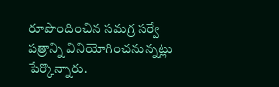రూపొందించిన సమగ్ర సర్వే పత్రాన్ని వినియోగించనున్నట్లు పేర్కొన్నారు.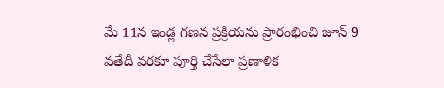మే 11న ఇండ్ల గణన ప్రక్రియను ప్రారంభించి జూన్ 9 వతేదీ వరకూ పూర్తి చేసేలా ప్రణాళిక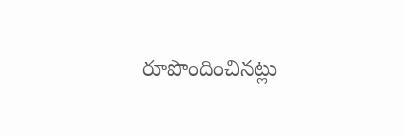రూపొందించినట్లు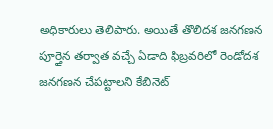అధికారులు తెలిపారు. అయితే తొలిదశ జనగణన పూర్తైన తర్వాత వచ్చే ఏడాది ఫిబ్రవరిలో రెండోదశ జనగణన చేపట్టాలని కేబినెట్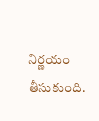నిర్ణయం తీసుకుంది.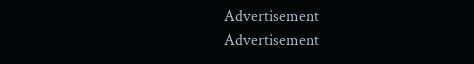Advertisement
Advertisement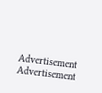Advertisement
Advertisement